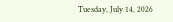Tuesday, July 14, 2026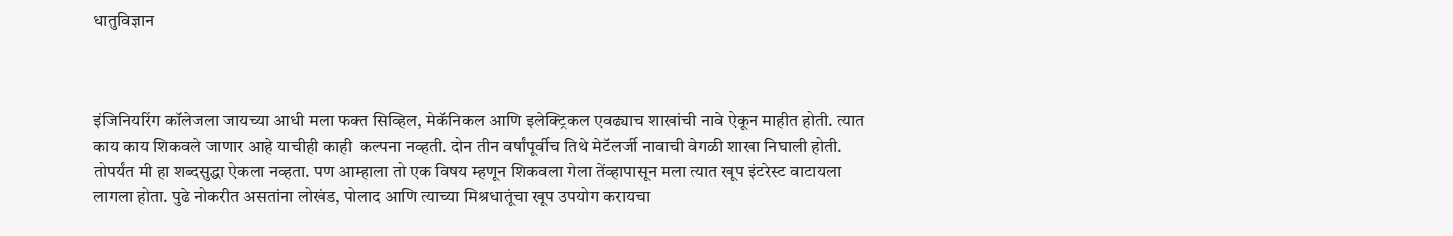धातुविज्ञान



इंजिनियरिंग कॉलेजला जायच्या आधी मला फक्त सिव्हिल, मेकॅनिकल आणि इलेक्ट्रिकल एवढ्याच शाखांची नावे ऐकून माहीत होती. त्यात काय काय शिकवले जाणार आहे याचीही काही  कल्पना नव्हती. दोन तीन वर्षांपूर्वीच तिथे मेटॅलर्जी नावाची वेगळी शाखा निघाली होती. तोपर्यंत मी हा शब्दसुद्धा ऐकला नव्हता. पण आम्हाला तो एक विषय म्हणून शिकवला गेला तेंव्हापासून मला त्यात खूप इंटरेस्ट वाटायला लागला होता. पुढे नोकरीत असतांना लोखंड, पोलाद आणि त्याच्या मिश्रधातूंचा खूप उपयोग करायचा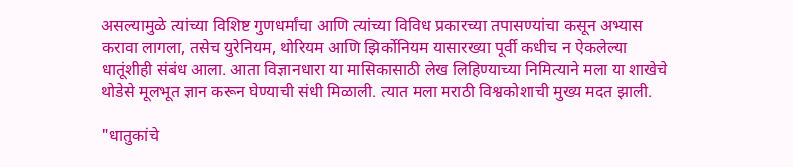असल्यामुळे त्यांच्या विशिष्ट गुणधर्मांचा आणि त्यांच्या विविध प्रकारच्या तपासण्यांचा कसून अभ्यास करावा लागला, तसेच युरेनियम, थोरियम आणि झिर्कोनियम यासारख्या पूर्वी कधीच न ऐकलेल्या धातूंशीही संबंध आला. आता विज्ञानधारा या मासिकासाठी लेख लिहिण्याच्या निमित्याने मला या शाखेचे थोडेसे मूलभूत ज्ञान करून घेण्याची संधी मिळाली. त्यात मला मराठी विश्वकोशाची मुख्य मदत झाली.

"धातुकांचे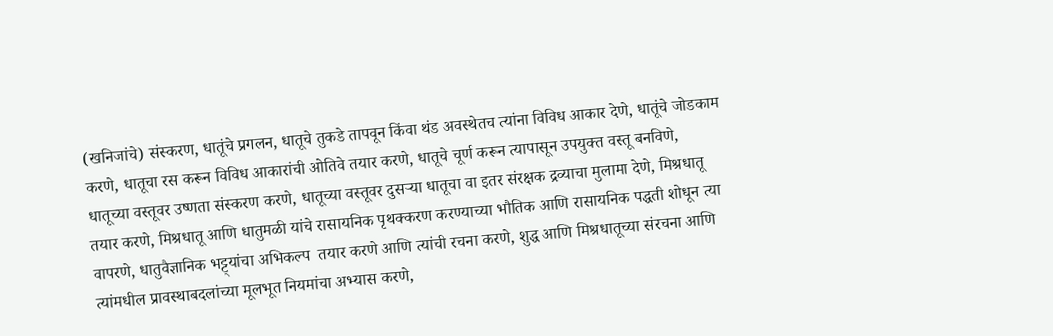(खनिजांचे) संस्करण, धातूंचे प्रगलन, धातूचे तुकडे तापवून किंवा थंड अवस्थेतच त्यांना विविध आकार देणे, धातूंचे जोडकाम करणे, धातूचा रस करून विविध आकारांची ओतिवे तयार करणे, धातूचे चूर्ण करून त्यापासून उपयुक्त वस्तू बनविणे, धातूच्या वस्तूवर उष्णता संस्करण करणे, धातूच्या वस्तूवर दुसऱ्या धातूचा वा इतर संरक्षक द्रव्याचा मुलामा देणे, मिश्रधातू तयार करणे, मिश्रधातू आणि धातुमळी यांचे रासायनिक पृथक्करण करण्याच्या भौतिक आणि रासायनिक पद्धती शोधून त्या वापरणे, धातुवैज्ञानिक भट्ट्यांचा अभिकल्प  तयार करणे आणि त्यांची रचना करणे, शुद्ध आणि मिश्रधातूच्या संरचना आणि त्यांमधील प्रावस्थाबदलांच्या मूलभूत नियमांचा अभ्यास करणे,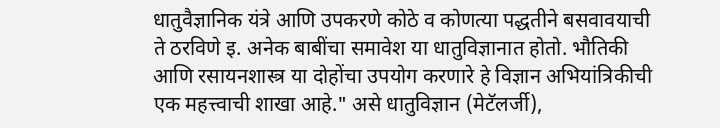धातुवैज्ञानिक यंत्रे आणि उपकरणे कोठे व कोणत्या पद्धतीने बसवावयाची ते ठरविणे इ. अनेक बाबींचा समावेश या धातुविज्ञानात होतो. भौतिकी आणि रसायनशास्त्र या दोहोंचा उपयोग करणारे हे विज्ञान अभियांत्रिकीची एक महत्त्वाची शाखा आहे." असे धातुविज्ञान (मेटॅलर्जी),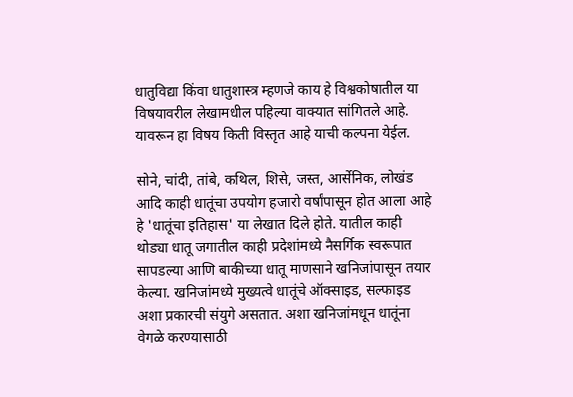धातुविद्या किंवा धातुशास्त्र म्हणजे काय हे विश्वकोषातील या विषयावरील लेखामधील पहिल्या वाक्यात सांगितले आहे. यावरून हा विषय किती विस्तृत आहे याची कल्पना येईल.

सोने, चांदी, तांबे, कथिल, शिसे, जस्त, आर्सेनिक, लोखंड आदि काही धातूंचा उपयोग हजारो वर्षांपासून होत आला आहे हे 'धातूंचा इतिहास' या लेखात दिले होते. यातील काही थोड्या धातू जगातील काही प्रदेशांमध्ये नैसर्गिक स्वरूपात सापडल्या आणि बाकीच्या धातू माणसाने खनिजांपासून तयार केल्या. खनिजांमध्ये मुख्यत्वे धातूंचे ऑक्साइड, सल्फाइड अशा प्रकारची संयुगे असतात. अशा खनिजांमधून धातूंना वेगळे करण्यासाठी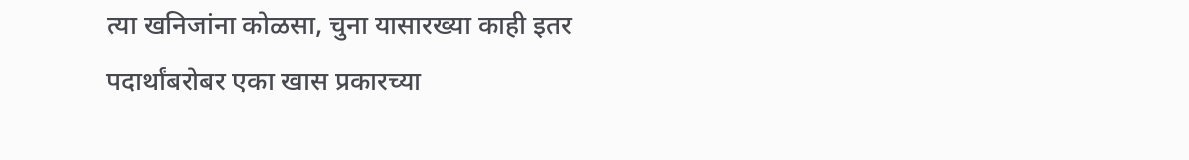त्या खनिजांना कोळसा, चुना यासारख्या काही इतर पदार्थांबरोबर एका खास प्रकारच्या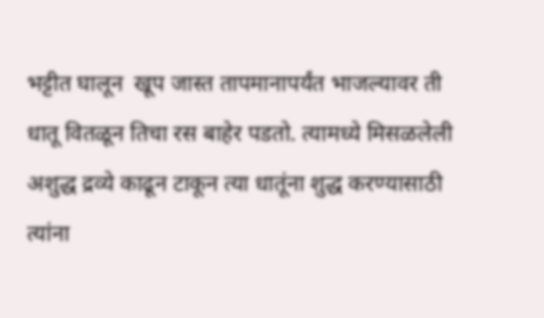भट्टीत घालून  खूप जास्त तापमानापर्यंत भाजल्यावर ती धातू वितळून तिचा रस बाहेर पडतो. त्यामध्ये मिसळलेली अशुद्ध द्रव्ये काढून टाकून त्या धातूंना शुद्ध करण्यासाठी त्यांना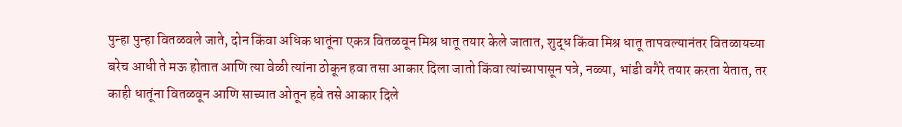पुन्हा पुन्हा वितळवले जाते, दोन किंवा अधिक धातूंना एकत्र वितळवून मिश्र धातू तयार केले जातात, शुद्ध किंवा मिश्र धातू तापवल्यानंतर वितळायच्या बरेच आधी ते मऊ होतात आणि त्या वेळी त्यांना ठोकून हवा तसा आकार दिला जातो किंवा त्यांच्यापासून पत्रे, नळ्या, भांडी वगैरे तयार करता येतात, तर काही धातूंना वितळवून आणि साच्यात ओतून हवे तसे आकार दिले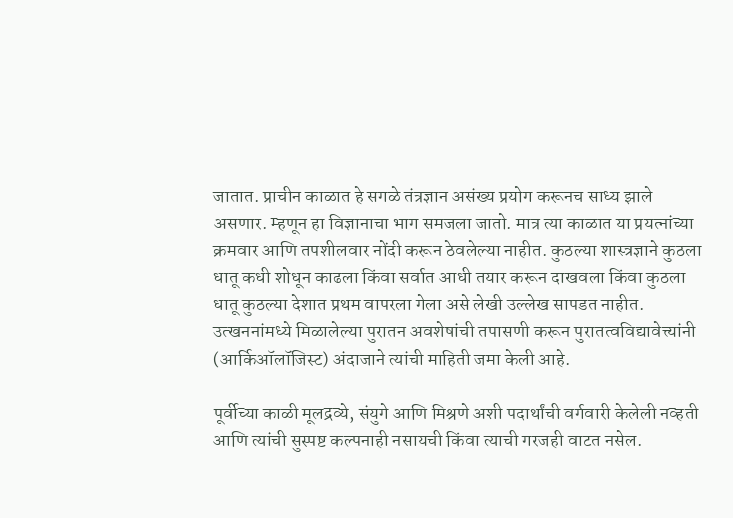जातात. प्राचीन काळात हे सगळे तंत्रज्ञान असंख्य प्रयोग करूनच साध्य झाले असणार. म्हणून हा विज्ञानाचा भाग समजला जातो. मात्र त्या काळात या प्रयत्नांच्या क्रमवार आणि तपशीलवार नोंदी करून ठेवलेल्या नाहीत. कुठल्या शास्त्रज्ञाने कुठला धातू कधी शोधून काढला किंवा सर्वात आधी तयार करून दाखवला किंवा कुठला धातू कुठल्या देशात प्रथम वापरला गेला असे लेखी उल्लेख सापडत नाहीत. उत्खननांमध्ये मिळालेल्या पुरातन अवशेषांची तपासणी करून पुरातत्वविद्यावेत्त्यांनी (आर्किऑलॉजिस्ट) अंदाजाने त्यांची माहिती जमा केली आहे.

पूर्वीच्या काळी मूलद्रव्ये, संयुगे आणि मिश्रणे अशी पदार्थांची वर्गवारी केलेली नव्हती आणि त्यांची सुस्पष्ट कल्पनाही नसायची किंवा त्याची गरजही वाटत नसेल.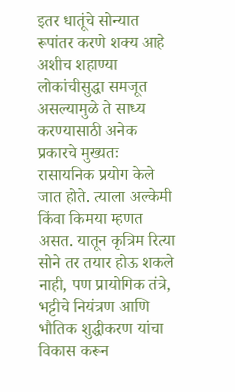इतर धातूंचे सोन्यात रूपांतर करणे शक्य आहे अशीच शहाण्या लोकांचीसुद्धा समजूत असल्यामुळे ते साध्य करण्यासाठी अनेक प्रकारचे मुख्यतः रासायनिक प्रयोग केले जात होते. त्याला अल्केमी किंवा किमया म्हणत असत. यातून कृत्रिम रित्या सोने तर तयार होऊ शकले नाही, पण प्रायोगिक तंत्रे, भट्टीचे नियंत्रण आणि भौतिक शुद्धीकरण यांचा विकास करून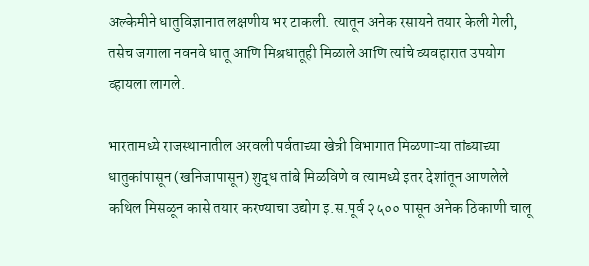अल्केमीने धातुविज्ञानात लक्षणीय भर टाकली. त्यातून अनेक रसायने तयार केली गेली, तसेच जगाला नवनवे धातू आणि मिश्रधातूही मिळाले आणि त्यांचे व्यवहारात उपयोग व्हायला लागले.

भारतामध्ये राजस्थानातील अरवली पर्वताच्या खेत्री विभागात मिळणाऱ्या तांब्याच्या धातुकांपासून (खनिजापासून) शुद्ध तांबे मिळविणे व त्यामध्ये इतर देशांतून आणलेले कथिल मिसळून कासे तयार करण्याचा उद्योग इ.स.पूर्व २५०० पासून अनेक ठिकाणी चालू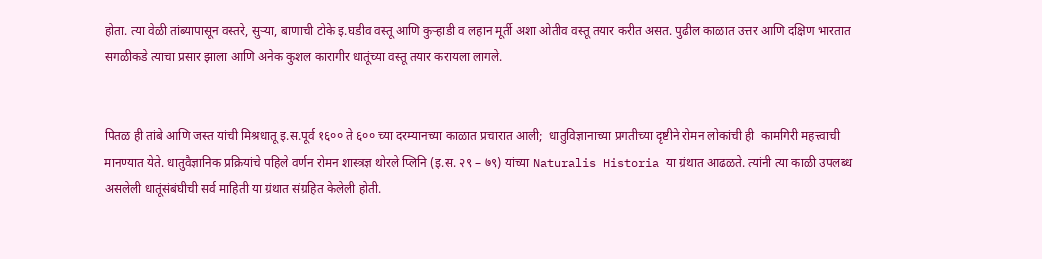होता. त्या वेळी तांब्यापासून वस्तरे, सुऱ्या, बाणाची टोके इ.घडीव वस्तू आणि कुऱ्हाडी व लहान मूर्ती अशा ओतीव वस्तू तयार करीत असत. पुढील काळात उत्तर आणि दक्षिण भारतात सगळीकडे त्याचा प्रसार झाला आणि अनेक कुशल कारागीर धातूंच्या वस्तू तयार करायला लागले.


पितळ ही तांबे आणि जस्त यांची मिश्रधातू इ.स.पूर्व १६०० ते ६०० च्या दरम्यानच्या काळात प्रचारात आली;  धातुविज्ञानाच्या प्रगतीच्या दृष्टीने रोमन लोकांची ही  कामगिरी महत्त्वाची मानण्यात येते. धातुवैज्ञानिक प्रक्रियांचे पहिले वर्णन रोमन शास्त्रज्ञ थोरले प्लिनि (इ.स. २९ – ७९) यांच्या Naturalis Historia या ग्रंथात आढळते. त्यांनी त्या काळी उपलब्ध असलेली धातूंसंबंघीची सर्व माहिती या ग्रंथात संग्रहित केलेली होती.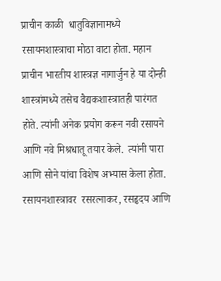प्राचीन काळी  धातुविज्ञानामध्ये रसायनशास्त्राचा मोठा वाटा होता. महान प्राचीन भारतीय शास्त्रज्ञ नागार्जुन हे या दोन्ही शास्त्रांमध्ये तसेच वैद्यकशास्त्रातही पारंगत होते. त्यांनी अनेक प्रयोग करून नवी रसायने आणि नवे मिश्रधातू तयार केले.  त्यांनी पारा आणि सोने यांचा विशेष अभ्यास केला होता. रसायनशास्त्रावर  रसरत्नाकर, रसहृदय आणि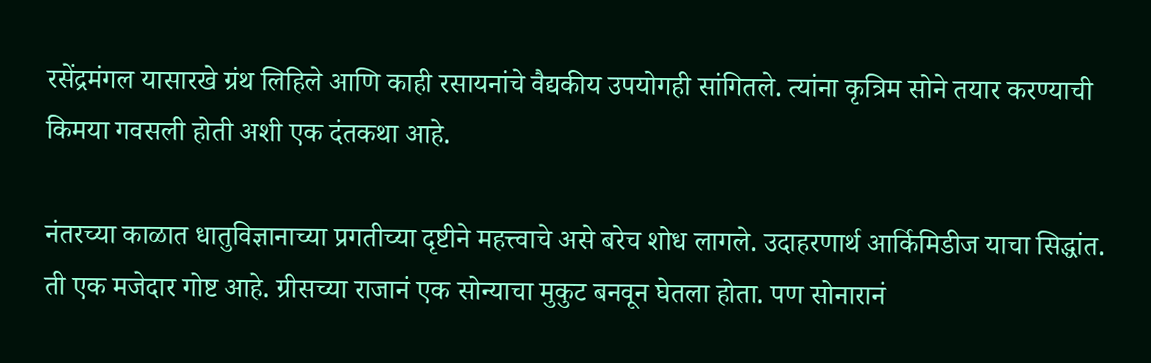रसेंद्रमंगल यासारखे ग्रंथ लिहिले आणि काही रसायनांचे वैद्यकीय उपयोगही सांगितले. त्यांना कृत्रिम सोने तयार करण्याची किमया गवसली होती अशी एक दंतकथा आहे.

नंतरच्या काळात धातुविज्ञानाच्या प्रगतीच्या दृष्टीने महत्त्वाचे असे बरेच शोध लागले. उदाहरणार्थ आर्किमिडीज याचा सिद्धांत. ती एक मजेदार गोष्ट आहे. ग्रीसच्या राजानं एक सोन्याचा मुकुट बनवून घेतला होता. पण सोनारानं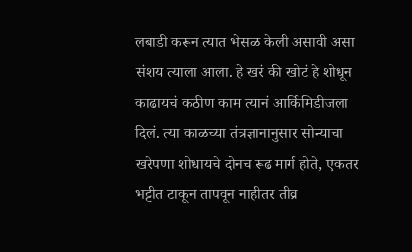लबाडी करून त्यात भेसळ केली असावी असा संशय त्याला आला. हे खरं की खोटं हे शोधून काढायचं कठीण काम त्यानं आर्किमिडीजला दिलं. त्या काळच्या तंत्रज्ञानानुसार सोन्याचा खरेपणा शोधायचे दोनच रूढ मार्ग होते, एकतर भट्टीत टाकून तापवून नाहीतर तीव्र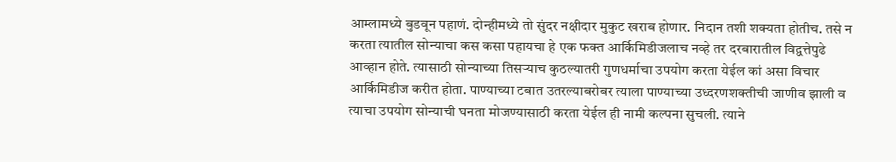आम्लामध्ये बुडवून पहाणं. दोन्हीमध्ये तो सुंदर नक्षीदार मुकुट खराब होणार. निदान तशी शक्यता होतीच. तसे न करता त्यातील सोन्याचा कस कसा पहायचा हे एक फक्त आर्किमिडीजलाच नव्हे तर दरबारातील विद्वत्तेपुढे आव्हान होते. त्यासाठी सोन्याच्या तिसऱ्याच कुठल्यातरी गुणधर्माचा उपयोग करता येईल कां असा विचार आर्किमिडीज करीत होता. पाण्याच्या टबात उतरल्याबरोबर त्याला पाण्याच्या उध्दरणशक्तीची जाणीव झाली व त्याचा उपयोग सोन्याची घनता मोजण्यासाठी करता येईल ही नामी कल्पना सुचली. त्याने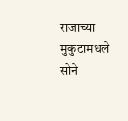राजाच्या मुकुटामधले सोने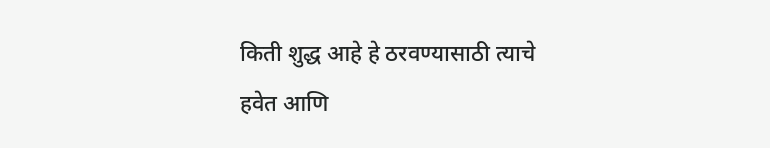किती शुद्ध आहे हे ठरवण्यासाठी त्याचे हवेत आणि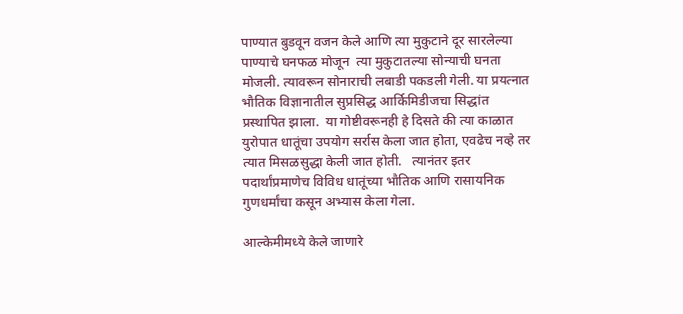पाण्यात बुडवून वजन केले आणि त्या मुकुटाने दूर सारलेल्या पाण्याचे घनफळ मोजून  त्या मुकुटातल्या सोन्याची घनता मोजली. त्यावरून सोनाराची लबाडी पकडली गेली. या प्रयत्नात भौतिक विज्ञानातील सुप्रसिद्ध आर्किमिडीजचा सिद्धांत  प्रस्थापित झाला.  या गोष्टीवरूनही हे दिसते की त्या काळात युरोपात धातूंचा उपयोग सर्रास केला जात होता, एवढेच नव्हे तर त्यात मिसळसुद्धा केली जात होती.   त्यानंतर इतर पदार्थांप्रमाणेच विविध धातूंच्या भौतिक आणि रासायनिक गुणधर्मांचा कसून अभ्यास केला गेला.

आल्केमीमध्ये केले जाणारे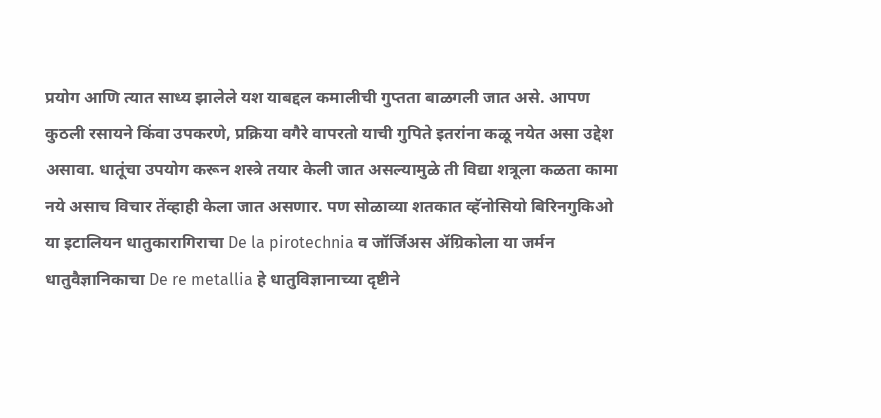प्रयोग आणि त्यात साध्य झालेले यश याबद्दल कमालीची गुप्तता बाळगली जात असे. आपण कुठली रसायने किंवा उपकरणे, प्रक्रिया वगैरे वापरतो याची गुपिते इतरांना कळू नयेत असा उद्देश असावा. धातूंचा उपयोग करून शस्त्रे तयार केली जात असल्यामुळे ती विद्या शत्रूला कळता कामा नये असाच विचार तेंव्हाही केला जात असणार. पण सोळाव्या शतकात व्हॅनोसियो बिरिनगुकिओ या इटालियन धातुकारागिराचा De la pirotechnia व जॉर्जिअस ॲग्रिकोला या जर्मन धातुवैज्ञानिकाचा De re metallia हे धातुविज्ञानाच्या दृष्टीने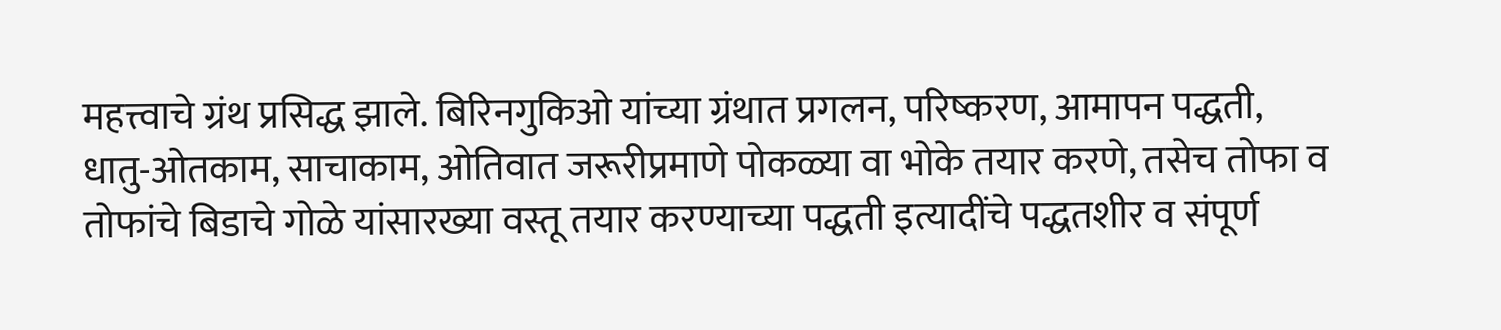महत्त्वाचे ग्रंथ प्रसिद्ध झाले. बिरिनगुकिओ यांच्या ग्रंथात प्रगलन, परिष्करण, आमापन पद्धती, धातु-ओतकाम, साचाकाम, ओतिवात जरूरीप्रमाणे पोकळ्या वा भोके तयार करणे, तसेच तोफा व तोफांचे बिडाचे गोळे यांसारख्या वस्तू तयार करण्याच्या पद्धती इत्यादींचे पद्धतशीर व संपूर्ण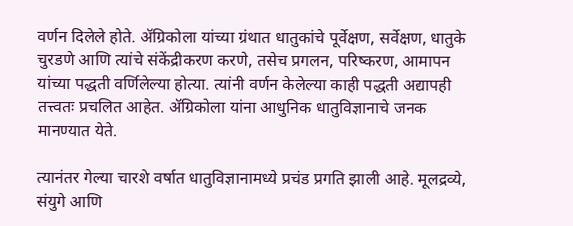वर्णन दिलेले होते. ॲग्रिकोला यांच्या ग्रंथात धातुकांचे पूर्वेक्षण, सर्वेक्षण, धातुके चुरडणे आणि त्यांचे संकेंद्रीकरण करणे, तसेच प्रगलन, परिष्करण, आमापन यांच्या पद्धती वर्णिलेल्या होत्या. त्यांनी वर्णन केलेल्या काही पद्धती अद्यापही तत्त्वतः प्रचलित आहेत. ॲग्रिकोला यांना आधुनिक धातुविज्ञानाचे जनक मानण्यात येते.

त्यानंतर गेल्या चारशे वर्षात धातुविज्ञानामध्ये प्रचंड प्रगति झाली आहे. मूलद्रव्ये, संयुगे आणि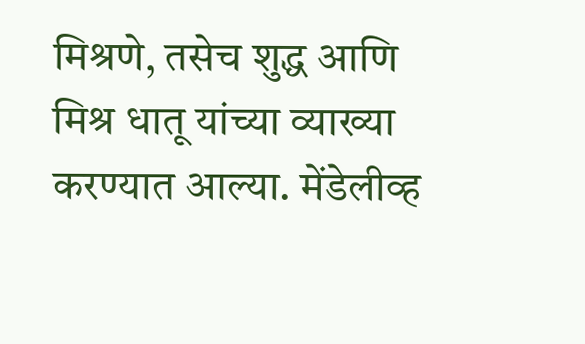मिश्रणे, तसेच शुद्ध आणि मिश्र धातू यांच्या व्याख्या करण्यात आल्या. मेंडेलीव्ह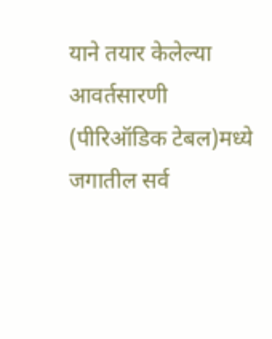याने तयार केलेल्या  आवर्तसारणी (पीरिऑडिक टेबल)मध्ये जगातील सर्व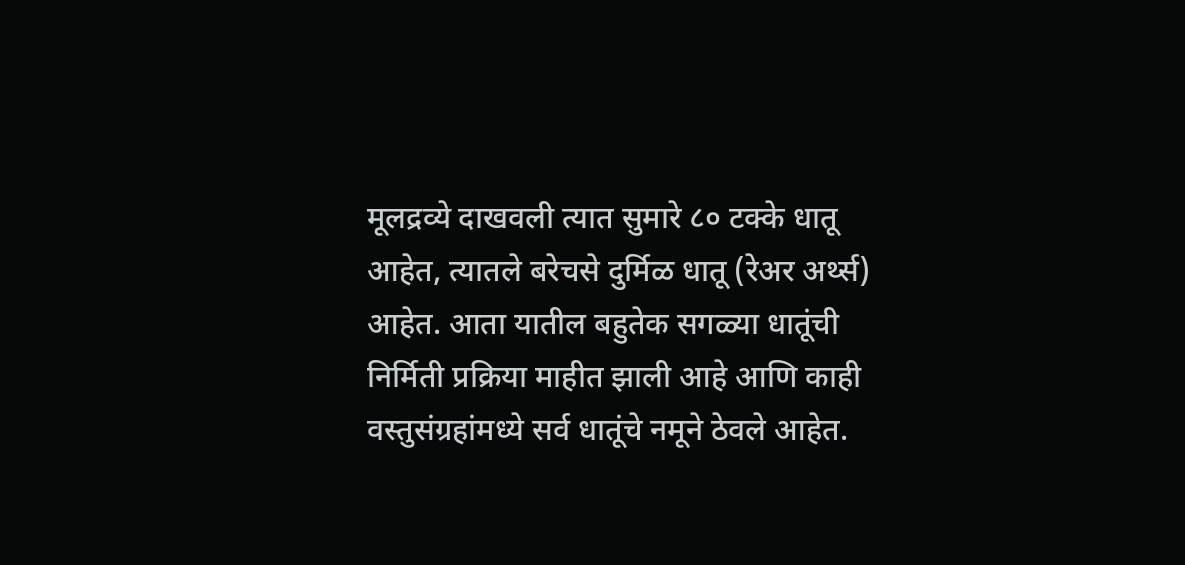मूलद्रव्ये दाखवली त्यात सुमारे ८० टक्के धातू आहेत, त्यातले बरेचसे दुर्मिळ धातू (रेअर अर्थ्स) आहेत. आता यातील बहुतेक सगळ्या धातूंची निर्मिती प्रक्रिया माहीत झाली आहे आणि काही वस्तुसंग्रहांमध्ये सर्व धातूंचे नमूने ठेवले आहेत.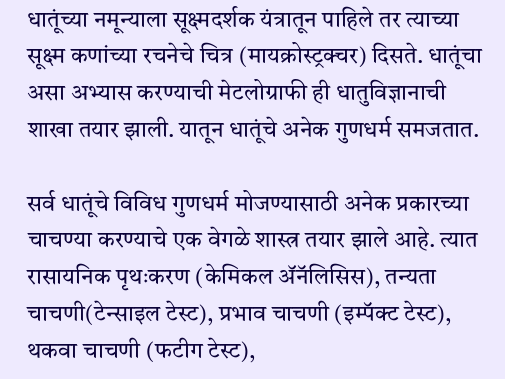धातूंच्या नमून्याला सूक्ष्मदर्शक यंत्रातून पाहिले तर त्याच्या सूक्ष्म कणांच्या रचनेचे चित्र (मायक्रोस्ट्रक्चर) दिसते. धातूंचा असा अभ्यास करण्याची मेटलोग्राफी ही धातुविज्ञानाची शाखा तयार झाली. यातून धातूंचे अनेक गुणधर्म समजतात.

सर्व धातूंचे विविध गुणधर्म मोजण्यासाठी अनेक प्रकारच्या चाचण्या करण्याचे एक वेगळे शास्त्र तयार झाले आहे. त्यात रासायनिक पृथःकरण (केमिकल ॲनॅलिसिस), तन्यता चाचणी(टेन्साइल टेस्ट), प्रभाव चाचणी (इम्पॅक्ट टेस्ट), थकवा चाचणी (फटीग टेस्ट),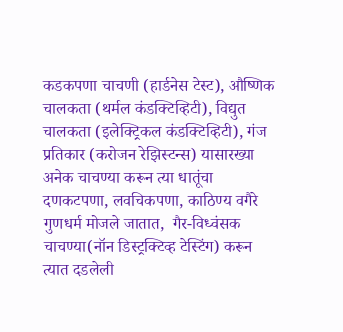कडकपणा चाचणी (हार्डनेस टेस्ट), औष्णिक चालकता (थर्मल कंडक्टिव्हिटी), विद्युत चालकता (इलेक्ट्रिकल कंडक्टिव्हिटी), गंज प्रतिकार (करोजन रेझिस्टन्स) यासारख्या अनेक चाचण्या करून त्या धातूंचा दणकटपणा, लवचिकपणा, काठिण्य वगैरे गुणधर्म मोजले जातात,  गैर-विध्वंसक  चाचण्या(नॉन डिस्ट्रक्टिव्ह टेस्टिंग) करून त्यात दडलेली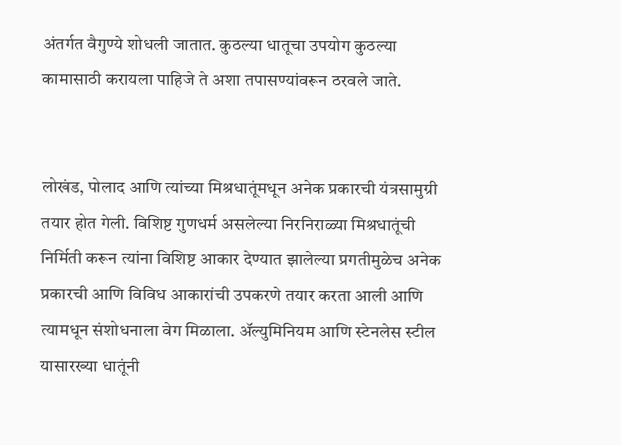अंतर्गत वैगुण्ये शोधली जातात. कुठल्या धातूचा उपयोग कुठल्या कामासाठी करायला पाहिजे ते अशा तपासण्यांवरून ठरवले जाते.


लोखंड, पोलाद आणि त्यांच्या मिश्रधातूंमधून अनेक प्रकारची यंत्रसामुग्री तयार होत गेली. विशिष्ट गुणधर्म असलेल्या निरनिराळ्या मिश्रधातूंची निर्मिती करून त्यांना विशिष्ट आकार देण्यात झालेल्या प्रगतीमुळेच अनेक प्रकारची आणि विविध आकारांची उपकरणे तयार करता आली आणि त्यामधून संशोधनाला वेग मिळाला. ॲल्युमिनियम आणि स्टेनलेस स्टील यासारख्या धातूंनी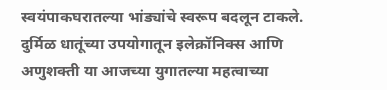स्वयंपाकघरातल्या भांड्यांचे स्वरूप बदलून टाकले. दुर्मिळ धातूंच्या उपयोगातून इलेक्रॉनिक्स आणि अणुशक्ती या आजच्या युगातल्या महत्वाच्या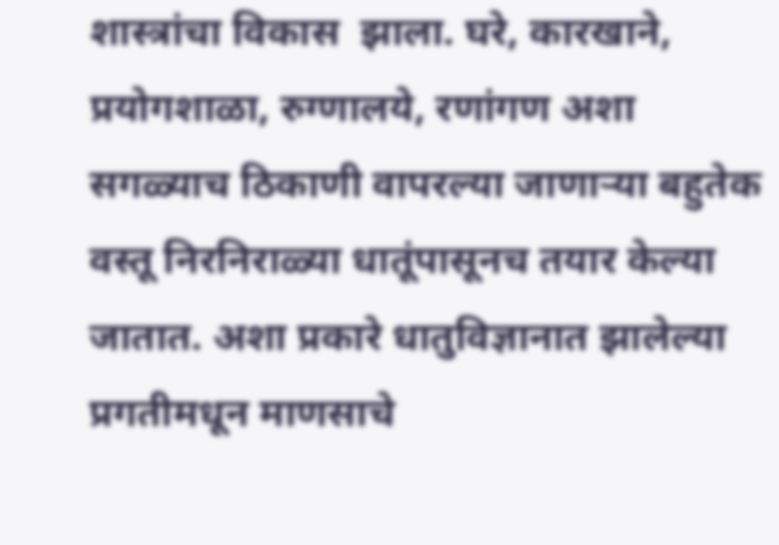शास्त्रांचा विकास  झाला. घरे, कारखाने, प्रयोगशाळा, रुग्णालये, रणांगण अशा सगळ्याच ठिकाणी वापरल्या जाणाऱ्या बहुतेक वस्तू निरनिराळ्या धातूंपासूनच तयार केल्या जातात. अशा प्रकारे धातुविज्ञानात झालेल्या प्रगतीमधून माणसाचे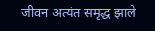जीवन अत्यंत समृद्ध झाले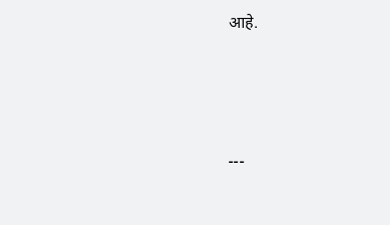आहे.





---